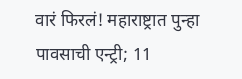वारं फिरलं! महाराष्ट्रात पुन्हा पावसाची एन्ट्री; 11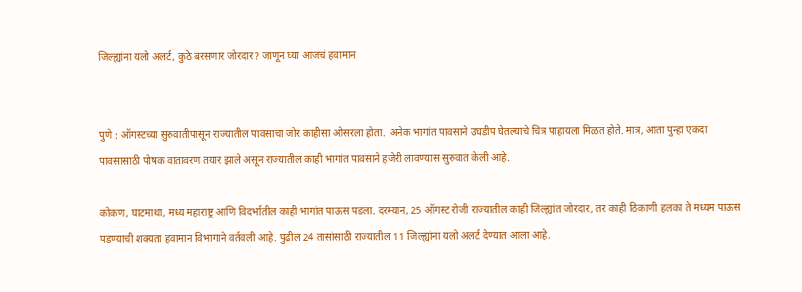जिल्ह्यांना यलो अलर्ट, कुठे बरसणार जोरदार? जाणून घ्या आजचं हवामान


पुणे : ऑगस्टच्या सुरुवातीपासून राज्यातील पावसाचा जोर काहीसा ओसरला होता. अनेक भागांत पावसाने उघडीप घेतल्याचे चित्र पाहायला मिळत होते. मात्र, आता पुन्हा एकदा पावसासाठी पोषक वातावरण तयार झाले असून राज्यातील काही भागांत पावसाने हजेरी लावण्यास सुरुवात केली आहे.

कोकण, घाटमाथा, मध्य महाराष्ट्र आणि विदर्भातील काही भागांत पाऊस पडला. दरम्यान, 25 ऑगस्ट रोजी राज्यातील काही जिल्ह्यांत जोरदार, तर काही ठिकाणी हलका ते मध्यम पाऊस पडण्याची शक्यता हवामान विभागाने वर्तवली आहे. पुढील 24 तासांसाठी राज्यातील 11 जिल्ह्यांना यलो अलर्ट देण्यात आला आहे.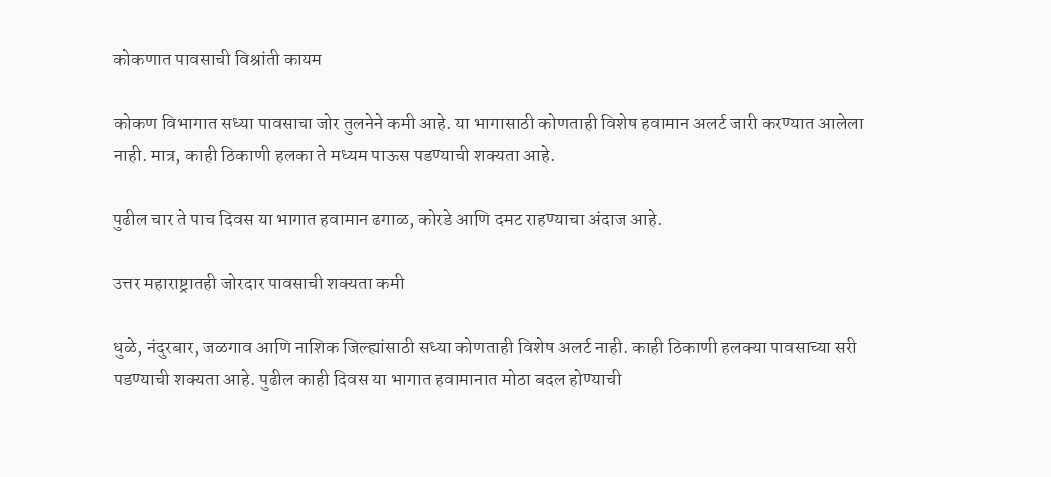कोकणात पावसाची विश्रांती कायम

कोकण विभागात सध्या पावसाचा जोर तुलनेने कमी आहे. या भागासाठी कोणताही विशेष हवामान अलर्ट जारी करण्यात आलेला नाही. मात्र, काही ठिकाणी हलका ते मध्यम पाऊस पडण्याची शक्यता आहे.

पुढील चार ते पाच दिवस या भागात हवामान ढगाळ, कोरडे आणि दमट राहण्याचा अंदाज आहे.

उत्तर महाराष्ट्रातही जोरदार पावसाची शक्यता कमी

धुळे, नंदुरबार, जळगाव आणि नाशिक जिल्ह्यांसाठी सध्या कोणताही विशेष अलर्ट नाही. काही ठिकाणी हलक्या पावसाच्या सरी पडण्याची शक्यता आहे. पुढील काही दिवस या भागात हवामानात मोठा बदल होण्याची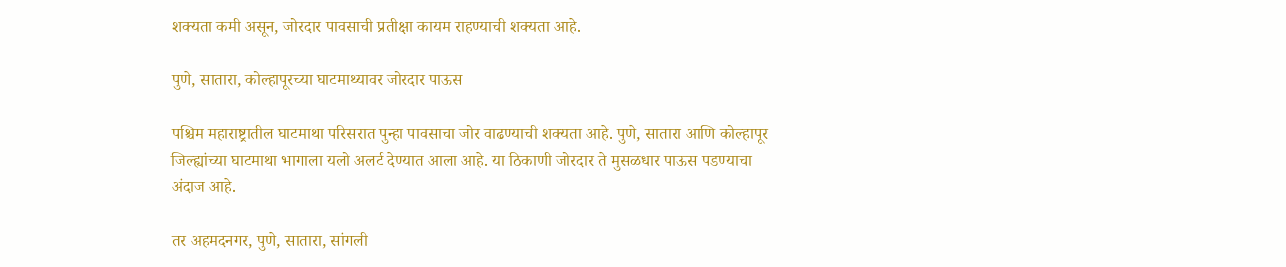शक्यता कमी असून, जोरदार पावसाची प्रतीक्षा कायम राहण्याची शक्यता आहे.

पुणे, सातारा, कोल्हापूरच्या घाटमाथ्यावर जोरदार पाऊस

पश्चिम महाराष्ट्रातील घाटमाथा परिसरात पुन्हा पावसाचा जोर वाढण्याची शक्यता आहे. पुणे, सातारा आणि कोल्हापूर जिल्ह्यांच्या घाटमाथा भागाला यलो अलर्ट देण्यात आला आहे. या ठिकाणी जोरदार ते मुसळधार पाऊस पडण्याचा अंदाज आहे.

तर अहमदनगर, पुणे, सातारा, सांगली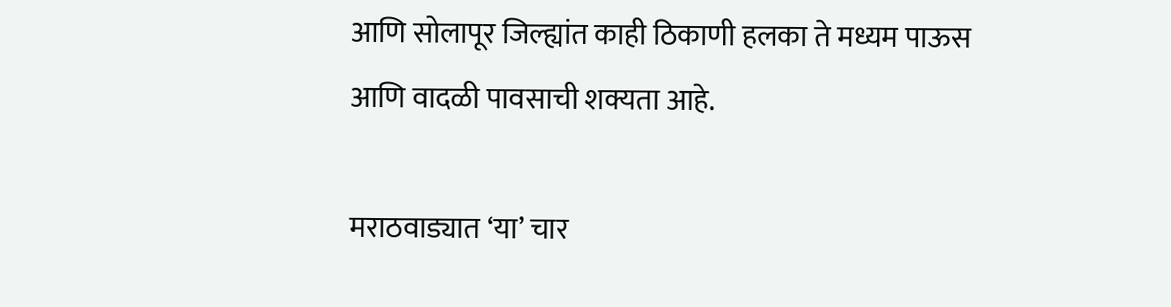आणि सोलापूर जिल्ह्यांत काही ठिकाणी हलका ते मध्यम पाऊस आणि वादळी पावसाची शक्यता आहे.

मराठवाड्यात ‘या’ चार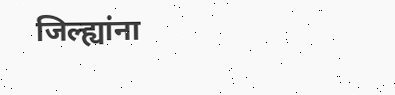जिल्ह्यांना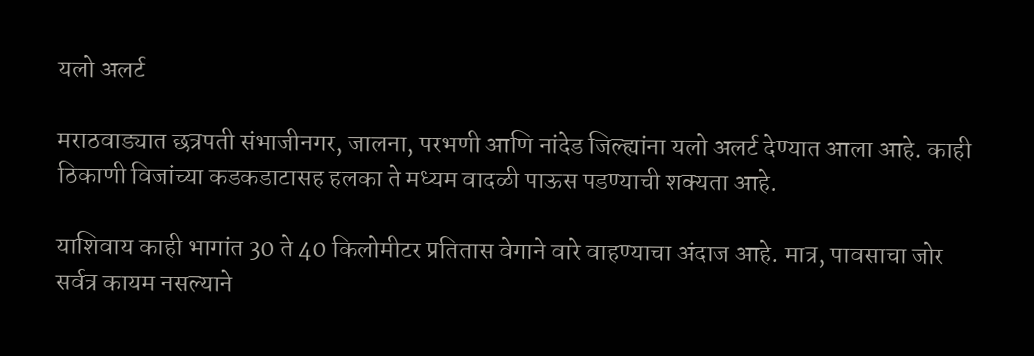यलो अलर्ट

मराठवाड्यात छत्रपती संभाजीनगर, जालना, परभणी आणि नांदेड जिल्ह्यांना यलो अलर्ट देण्यात आला आहे. काही ठिकाणी विजांच्या कडकडाटासह हलका ते मध्यम वादळी पाऊस पडण्याची शक्यता आहे.

याशिवाय काही भागांत 30 ते 40 किलोमीटर प्रतितास वेगाने वारे वाहण्याचा अंदाज आहे. मात्र, पावसाचा जोर सर्वत्र कायम नसल्याने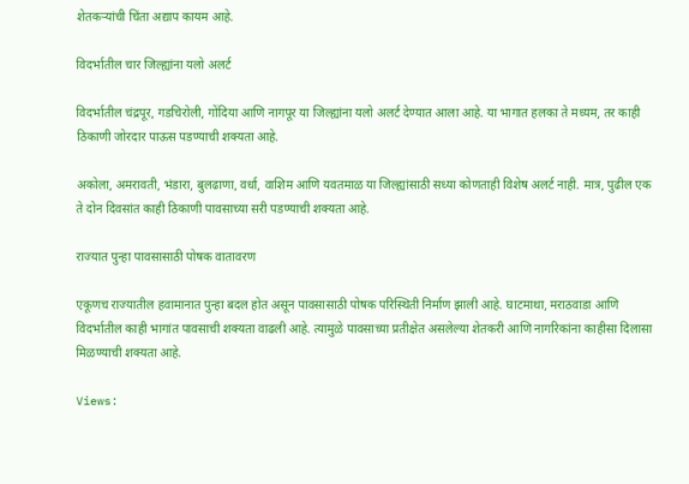शेतकऱ्यांची चिंता अद्याप कायम आहे.

विदर्भातील चार जिल्ह्यांना यलो अलर्ट

विदर्भातील चंद्रपूर, गडचिरोली, गोंदिया आणि नागपूर या जिल्ह्यांना यलो अलर्ट देण्यात आला आहे. या भागात हलका ते मध्यम, तर काही ठिकाणी जोरदार पाऊस पडण्याची शक्यता आहे.

अकोला, अमरावती, भंडारा, बुलढाणा, वर्धा, वाशिम आणि यवतमाळ या जिल्ह्यांसाठी सध्या कोणताही विशेष अलर्ट नाही. मात्र, पुढील एक ते दोन दिवसांत काही ठिकाणी पावसाच्या सरी पडण्याची शक्यता आहे.

राज्यात पुन्हा पावसासाठी पोषक वातावरण

एकूणच राज्यातील हवामानात पुन्हा बदल होत असून पावसासाठी पोषक परिस्थिती निर्माण झाली आहे. घाटमाथा, मराठवाडा आणि विदर्भातील काही भागांत पावसाची शक्यता वाढली आहे. त्यामुळे पावसाच्या प्रतीक्षेत असलेल्या शेतकरी आणि नागरिकांना काहीसा दिलासा मिळण्याची शक्यता आहे.

Views: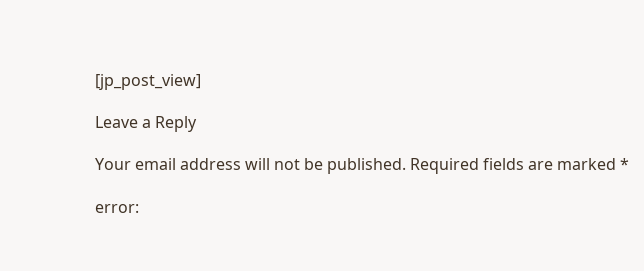[jp_post_view]

Leave a Reply

Your email address will not be published. Required fields are marked *

error: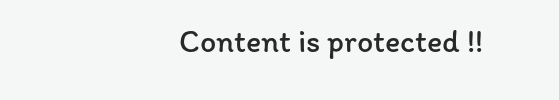Content is protected !!